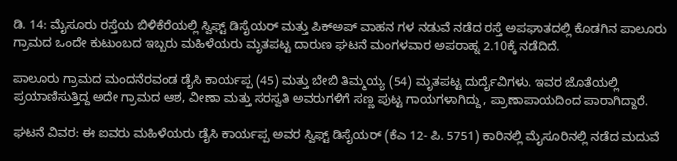ಡಿ. 14: ಮೈಸೂರು ರಸ್ತೆಯ ಬಿಳಿಕೆರೆಯಲ್ಲಿ ಸ್ವಿಫ್ಟ್ ಡಿಸೈಯರ್ ಮತ್ತು ಪಿಕ್‍ಅಪ್ ವಾಹನ ಗಳ ನಡುವೆ ನಡೆದ ರಸ್ತೆ ಅಪಘಾತದಲ್ಲಿ ಕೊಡಗಿನ ಪಾಲೂರು ಗ್ರಾಮದ ಒಂದೇ ಕುಟುಂಬದ ಇಬ್ಬರು ಮಹಿಳೆಯರು ಮೃತಪಟ್ಟ ದಾರುಣ ಘಟನೆ ಮಂಗಳವಾರ ಅಪರಾಹ್ನ 2.10ಕ್ಕೆ ನಡೆದಿದೆ.

ಪಾಲೂರು ಗ್ರಾಮದ ಮಂದನೆರವಂಡ ಡೈಸಿ ಕಾರ್ಯಪ್ಪ (45) ಮತ್ತು ಬೇಬಿ ತಿಮ್ಮಯ್ಯ (54) ಮೃತಪಟ್ಟ ದುರ್ದೈವಿಗಳು. ಇವರ ಜೊತೆಯಲ್ಲಿ ಪ್ರಯಾಣಿಸುತ್ತಿದ್ದ ಅದೇ ಗ್ರಾಮದ ಆಶ, ವೀಣಾ ಮತ್ತು ಸರಸ್ವತಿ ಅವರುಗಳಿಗೆ ಸಣ್ಣ ಪುಟ್ಟ ಗಾಯಗಳಾಗಿದ್ದು, ಪ್ರಾಣಾಪಾಯದಿಂದ ಪಾರಾಗಿದ್ದಾರೆ.

ಘಟನೆ ವಿವರ: ಈ ಐವರು ಮಹಿಳೆಯರು ಡೈಸಿ ಕಾರ್ಯಪ್ಪ ಅವರ ಸ್ವಿಫ್ಟ್ ಡಿಸೈಯರ್ (ಕೆಎ 12- ಪಿ. 5751) ಕಾರಿನಲ್ಲಿ ಮೈಸೂರಿನಲ್ಲಿ ನಡೆದ ಮದುವೆ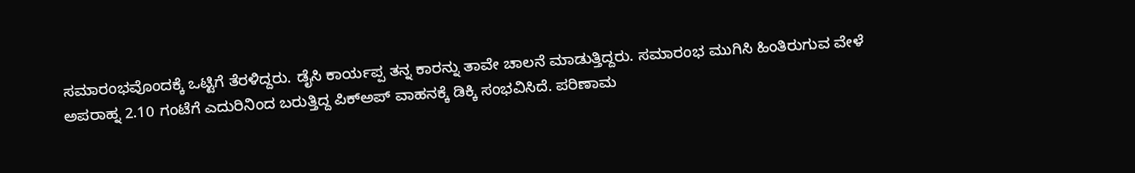ಸಮಾರಂಭವೊಂದಕ್ಕೆ ಒಟ್ಟಿಗೆ ತೆರಳಿದ್ದರು. ಡೈಸಿ ಕಾರ್ಯಪ್ಪ ತನ್ನ ಕಾರನ್ನು ತಾವೇ ಚಾಲನೆ ಮಾಡುತ್ತಿದ್ದರು. ಸಮಾರಂಭ ಮುಗಿಸಿ ಹಿಂತಿರುಗುವ ವೇಳೆ ಅಪರಾಹ್ನ 2.10 ಗಂಟೆಗೆ ಎದುರಿನಿಂದ ಬರುತ್ತಿದ್ದ ಪಿಕ್‍ಅಪ್ ವಾಹನಕ್ಕೆ ಡಿಕ್ಕಿ ಸಂಭವಿಸಿದೆ. ಪರಿಣಾಮ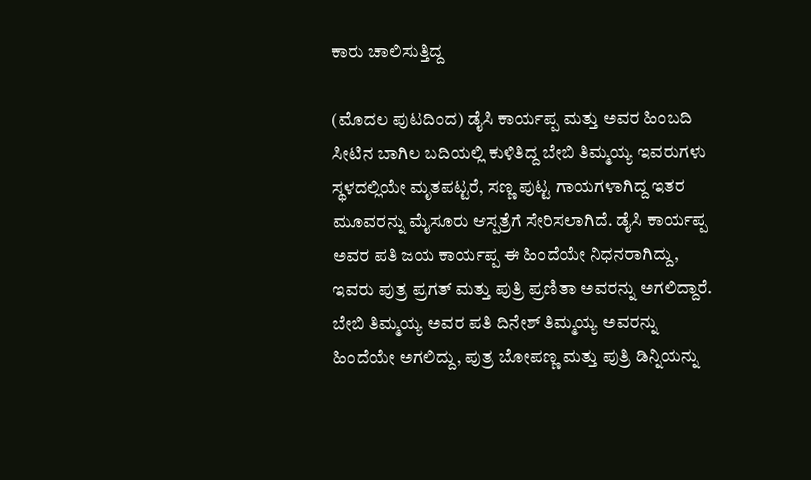ಕಾರು ಚಾಲಿಸುತ್ತಿದ್ದ

(ಮೊದಲ ಪುಟದಿಂದ) ಡೈಸಿ ಕಾರ್ಯಪ್ಪ ಮತ್ತು ಅವರ ಹಿಂಬದಿ ಸೀಟಿನ ಬಾಗಿಲ ಬದಿಯಲ್ಲಿ ಕುಳಿತಿದ್ದ ಬೇಬಿ ತಿಮ್ಮಯ್ಯ ಇವರುಗಳು ಸ್ಥಳದಲ್ಲಿಯೇ ಮೃತಪಟ್ಟರೆ, ಸಣ್ಣ ಪುಟ್ಟ ಗಾಯಗಳಾಗಿದ್ದ ಇತರ ಮೂವರನ್ನು ಮೈಸೂರು ಆಸ್ಪತ್ರೆಗೆ ಸೇರಿಸಲಾಗಿದೆ. ಡೈಸಿ ಕಾರ್ಯಪ್ಪ ಅವರ ಪತಿ ಜಯ ಕಾರ್ಯಪ್ಪ ಈ ಹಿಂದೆಯೇ ನಿಧನರಾಗಿದ್ದು, ಇವರು ಪುತ್ರ ಪ್ರಗತ್ ಮತ್ತು ಪುತ್ರಿ ಪ್ರಣಿತಾ ಅವರನ್ನು ಅಗಲಿದ್ದಾರೆ. ಬೇಬಿ ತಿಮ್ಮಯ್ಯ ಅವರ ಪತಿ ದಿನೇಶ್ ತಿಮ್ಮಯ್ಯ ಅವರನ್ನು ಹಿಂದೆಯೇ ಅಗಲಿದ್ದು, ಪುತ್ರ ಬೋಪಣ್ಣ ಮತ್ತು ಪುತ್ರಿ ಡಿನ್ನಿಯನ್ನು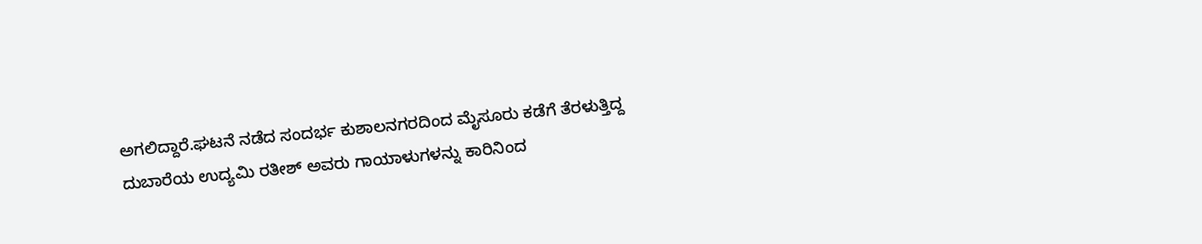ಅಗಲಿದ್ದಾರೆ.ಘಟನೆ ನಡೆದ ಸಂದರ್ಭ ಕುಶಾಲನಗರದಿಂದ ಮೈಸೂರು ಕಡೆಗೆ ತೆರಳುತ್ತಿದ್ದ ದುಬಾರೆಯ ಉದ್ಯಮಿ ರತೀಶ್ ಅವರು ಗಾಯಾಳುಗಳನ್ನು ಕಾರಿನಿಂದ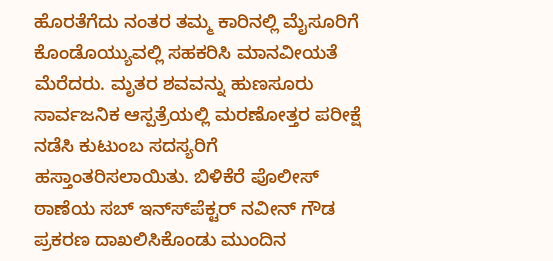ಹೊರತೆಗೆದು ನಂತರ ತಮ್ಮ ಕಾರಿನಲ್ಲಿ ಮೈಸೂರಿಗೆ ಕೊಂಡೊಯ್ಯುವಲ್ಲಿ ಸಹಕರಿಸಿ ಮಾನವೀಯತೆ ಮೆರೆದರು. ಮೃತರ ಶವವನ್ನು ಹುಣಸೂರು ಸಾರ್ವಜನಿಕ ಆಸ್ಪತ್ರೆಯಲ್ಲಿ ಮರಣೋತ್ತರ ಪರೀಕ್ಷೆ ನಡೆಸಿ ಕುಟುಂಬ ಸದಸ್ಯರಿಗೆ ಹಸ್ತಾಂತರಿಸಲಾಯಿತು. ಬಿಳಿಕೆರೆ ಪೊಲೀಸ್ ಠಾಣೆಯ ಸಬ್ ಇನ್ಸ್‍ಪೆಕ್ಟರ್ ನವೀನ್ ಗೌಡ ಪ್ರಕರಣ ದಾಖಲಿಸಿಕೊಂಡು ಮುಂದಿನ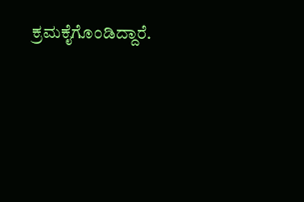ಕ್ರಮಕೈಗೊಂಡಿದ್ದಾರೆ.